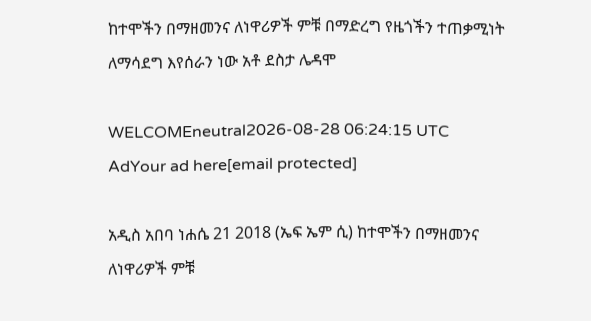ከተሞችን በማዘመንና ለነዋሪዎች ምቹ በማድረግ የዜጎችን ተጠቃሚነት ለማሳደግ እየሰራን ነው አቶ ደስታ ሌዳሞ

WELCOMEneutral2026-08-28 06:24:15 UTC
AdYour ad here[email protected]

አዲስ አበባ ነሐሴ 21 2018 (ኤፍ ኤም ሲ) ከተሞችን በማዘመንና ለነዋሪዎች ምቹ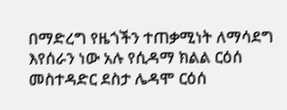በማድረግ የዜጎችን ተጠቃሚነት ለማሳደግ እየሰራን ነው አሉ የሲዳማ ክልል ርዕሰ መስተዳድር ደስታ ሌዳሞ ርዕሰ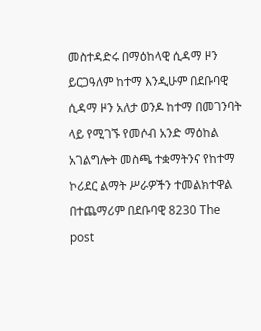መስተዳድሩ በማዕከላዊ ሲዳማ ዞን ይርጋዓለም ከተማ እንዲሁም በደቡባዊ ሲዳማ ዞን አለታ ወንዶ ከተማ በመገንባት ላይ የሚገኙ የመሶብ አንድ ማዕከል አገልግሎት መስጫ ተቋማትንና የከተማ ኮሪደር ልማት ሥራዎችን ተመልክተዋል በተጨማሪም በደቡባዊ 8230 The post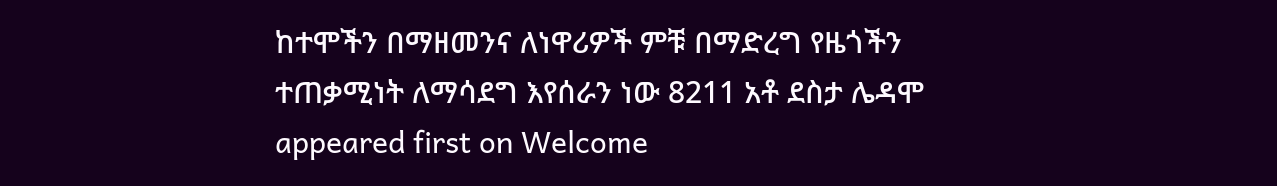ከተሞችን በማዘመንና ለነዋሪዎች ምቹ በማድረግ የዜጎችን ተጠቃሚነት ለማሳደግ እየሰራን ነው 8211 አቶ ደስታ ሌዳሞ appeared first on Welcome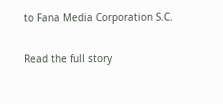to Fana Media Corporation S.C.

Read the full story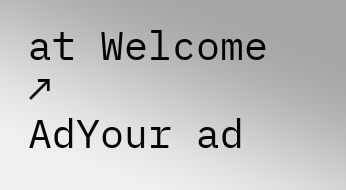at Welcome ↗
AdYour ad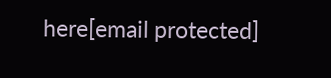here[email protected]